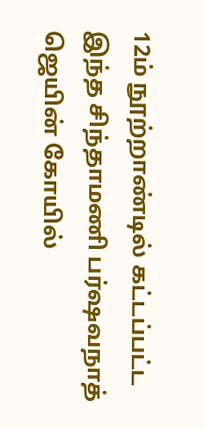12ம் நூற்றாண்டில் கட்டப்பட்ட இந்த சிந்தாமணி பர்ஷவநாத் ஜெயின் கோயில்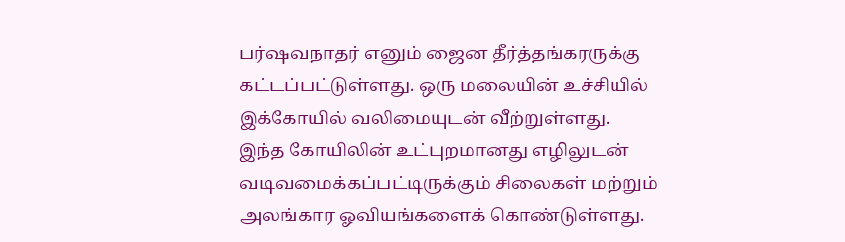பர்ஷவநாதர் எனும் ஜைன தீர்த்தங்கரருக்கு கட்டப்பட்டுள்ளது. ஒரு மலையின் உச்சியில் இக்கோயில் வலிமையுடன் வீற்றுள்ளது.
இந்த கோயிலின் உட்புறமானது எழிலுடன் வடிவமைக்கப்பட்டிருக்கும் சிலைகள் மற்றும் அலங்கார ஓவியங்களைக் கொண்டுள்ளது.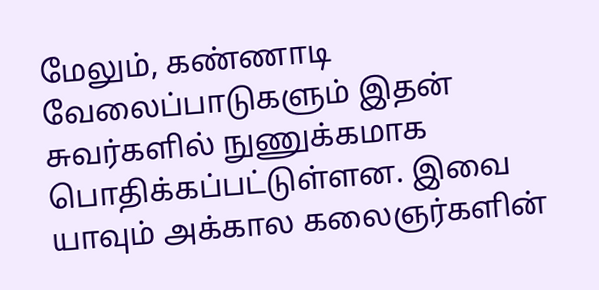மேலும், கண்ணாடி வேலைப்பாடுகளும் இதன் சுவர்களில் நுணுக்கமாக பொதிக்கப்பட்டுள்ளன. இவை யாவும் அக்கால கலைஞர்களின்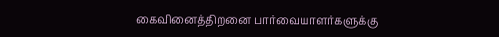கைவினைத்திறனை பார்வையாளர்களுக்கு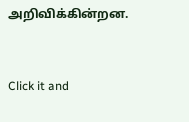அறிவிக்கின்றன.



Click it and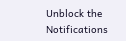Unblock the Notifications